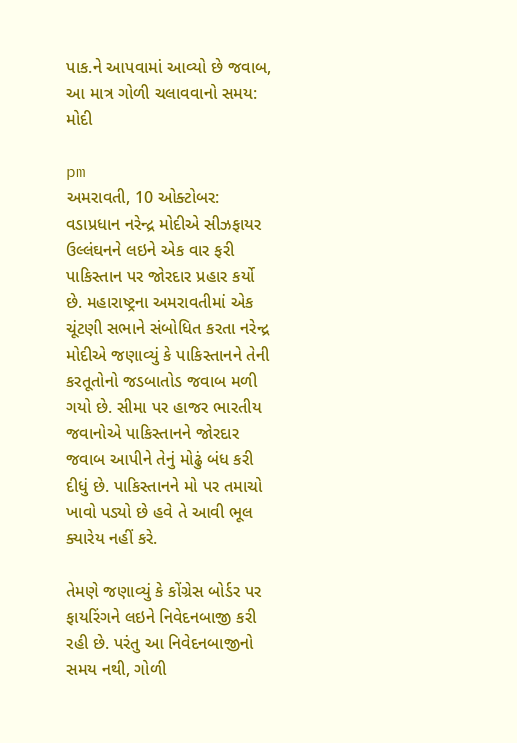પાક.ને આપવામાં આવ્યો છે જવાબ, આ માત્ર ગોળી ચલાવવાનો સમય: મોદી

pm
અમરાવતી, 10 ઓક્ટોબર: વડાપ્રધાન નરેન્દ્ર મોદીએ સીઝફાયર ઉલ્લંઘનને લઇને એક વાર ફરી પાકિસ્તાન પર જોરદાર પ્રહાર કર્યો છે. મહારાષ્ટ્રના અમરાવતીમાં એક ચૂંટણી સભાને સંબોધિત કરતા નરેન્દ્ર મોદીએ જણાવ્યું કે પાકિસ્તાનને તેની કરતૂતોનો જડબાતોડ જવાબ મળી ગયો છે. સીમા પર હાજર ભારતીય જવાનોએ પાકિસ્તાનને જોરદાર જવાબ આપીને તેનું મોઢું બંધ કરી દીધું છે. પાકિસ્તાનને મો પર તમાચો ખાવો પડ્યો છે હવે તે આવી ભૂલ ક્યારેય નહીં કરે.

તેમણે જણાવ્યું કે કોંગ્રેસ બોર્ડર પર ફાયરિંગને લઇને નિવેદનબાજી કરી રહી છે. પરંતુ આ નિવેદનબાજીનો સમય નથી, ગોળી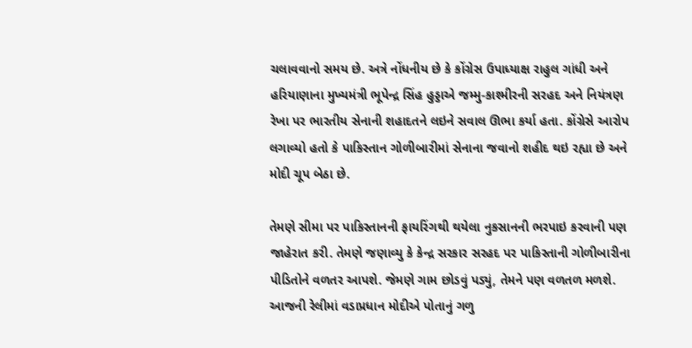ચલાવવાનો સમય છે. અત્રે નોંધનીય છે કે કોંગ્રેસ ઉપાધ્યાક્ષ રાહુલ ગાંધી અને હરિયાણાના મુખ્યમંત્રી ભૂપેન્દ્ર સિંહ હુડ્ડાએ જમ્મુ-કાશ્મીરની સરહદ અને નિયંત્રણ રેખા પર ભારતીય સેનાની શહાદતને લઇને સવાલ ઊભા કર્યા હતા. કોંગ્રેસે આરોપ લગાવ્યો હતો કે પાકિસ્તાન ગોળીબારીમાં સેનાના જવાનો શહીદ થઇ રહ્યા છે અને મોદી ચૂપ બેઠા છે.

તેમણે સીમા પર પાકિસ્તાનની ફાયરિંગથી થયેલા નુકસાનની ભરપાઇ કરવાની પણ જાહેરાત કરી. તેમણે જણાવ્યુ કે કેન્દ્ર સરકાર સરહદ પર પાકિસ્તાની ગોળીબારીના પીડિતોને વળતર આપશે. જેમણે ગામ છોડવું પડ્યું, તેમને પણ વળતળ મળશે. આજની રેલીમાં વડાપ્રધાન મોદીએ પોતાનું ગળુ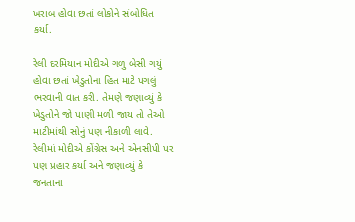ખરાબ હોવા છતાં લોકોને સંબોધિત કર્યા.

રેલી દરમિયાન મોદીએ ગળુ બેસી ગયું હોવા છતાં ખેડુતોના હિત માટે પગલું ભરવાની વાત કરી. તેમણે જણાવ્યું કે ખેડુતોને જો પાણી મળી જાય તો તેઓ માટીમાંથી સોનું પણ નીકાળી લાવે. રેલીમાં મોદીએ કોંગ્રેસ અને એનસીપી પર પણ પ્રહાર કર્યા અને જણાવ્યું કે જનતાના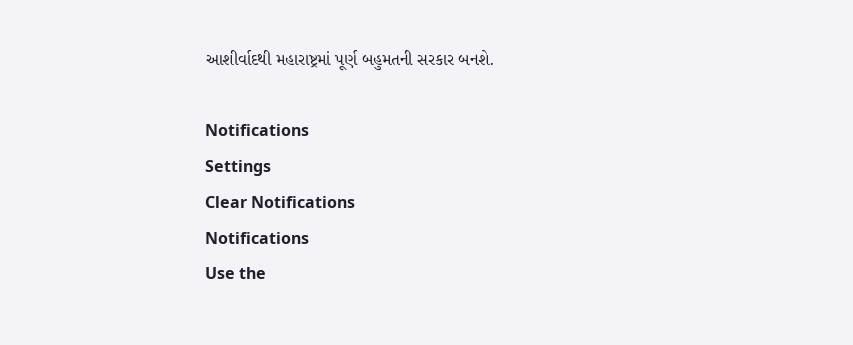આશીર્વાદથી મહારાષ્ટ્રમાં પૂર્ણ બહુમતની સરકાર બનશે.

Notifications
Settings
Clear Notifications
Notifications
Use the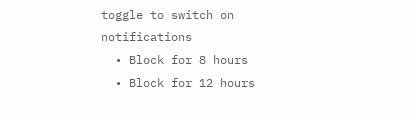toggle to switch on notifications
  • Block for 8 hours
  • Block for 12 hours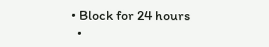• Block for 24 hours
  •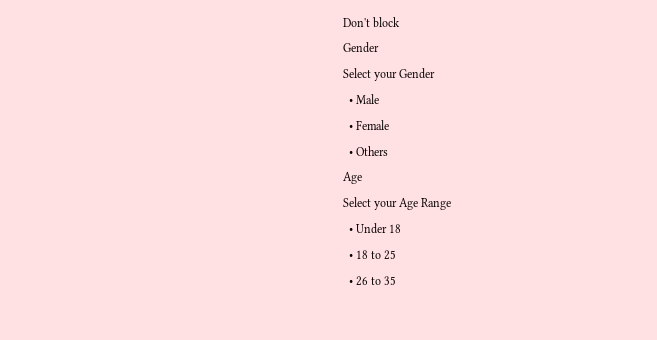Don't block
Gender
Select your Gender
  • Male
  • Female
  • Others
Age
Select your Age Range
  • Under 18
  • 18 to 25
  • 26 to 35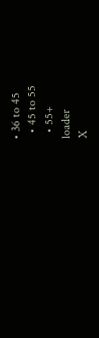• 36 to 45
  • 45 to 55
  • 55+
loader
X